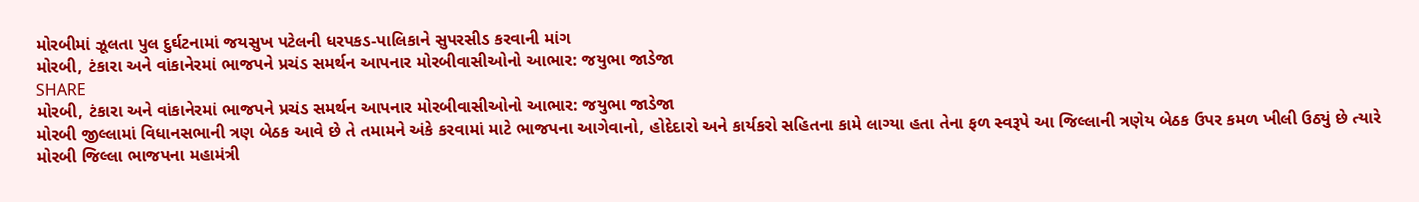મોરબીમાં ઝૂલતા પુલ દુર્ઘટનામાં જયસુખ પટેલની ધરપકડ-પાલિકાને સુપરસીડ કરવાની માંગ
મોરબી, ટંકારા અને વાંકાનેરમાં ભાજપને પ્રચંડ સમર્થન આપનાર મોરબીવાસીઓનો આભાર: જયુભા જાડેજા
SHARE
મોરબી, ટંકારા અને વાંકાનેરમાં ભાજપને પ્રચંડ સમર્થન આપનાર મોરબીવાસીઓનો આભાર: જયુભા જાડેજા
મોરબી જીલ્લામાં વિધાનસભાની ત્રણ બેઠક આવે છે તે તમામને અંકે કરવામાં માટે ભાજપના આગેવાનો, હોદેદારો અને કાર્યકરો સહિતના કામે લાગ્યા હતા તેના ફળ સ્વરૂપે આ જિલ્લાની ત્રણેય બેઠક ઉપર કમળ ખીલી ઉઠ્યું છે ત્યારે મોરબી જિલ્લા ભાજપના મહામંત્રી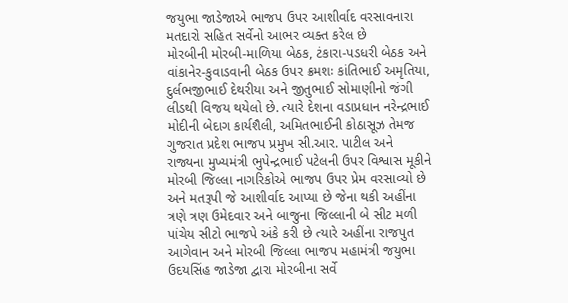જયુભા જાડેજાએ ભાજપ ઉપર આશીર્વાદ વરસાવનારા મતદારો સહિત સર્વેનો આભર વ્યક્ત કરેલ છે
મોરબીની મોરબી-માળિયા બેઠક, ટંકારા-પડધરી બેઠક અને વાંકાનેર-કુવાડવાની બેઠક ઉપર ક્રમશઃ કાંતિભાઈ અમૃતિયા, દુર્લભજીભાઈ દેથરીયા અને જીતુભાઈ સોમાણીનો જંગી લીડથી વિજય થયેલો છે. ત્યારે દેશના વડાપ્રધાન નરેન્દ્રભાઈ મોદીની બેદાગ કાર્યશૈલી, અમિતભાઈની કોઠાસૂઝ તેમજ ગુજરાત પ્રદેશ ભાજપ પ્રમુખ સી.આર. પાટીલ અને રાજ્યના મુખ્યમંત્રી ભુપેન્દ્રભાઈ પટેલની ઉપર વિશ્વાસ મૂકીને મોરબી જિલ્લા નાગરિકોએ ભાજપ ઉપર પ્રેમ વરસાવ્યો છે અને મતરૂપી જે આશીર્વાદ આપ્યા છે જેના થકી અહીંના ત્રણે ત્રણ ઉમેદવાર અને બાજુના જિલ્લાની બે સીટ મળી પાંચેય સીટો ભાજપે અંકે કરી છે ત્યારે અહીંના રાજપુત આગેવાન અને મોરબી જિલ્લા ભાજપ મહામંત્રી જયુભા ઉદયસિંહ જાડેજા દ્વારા મોરબીના સર્વે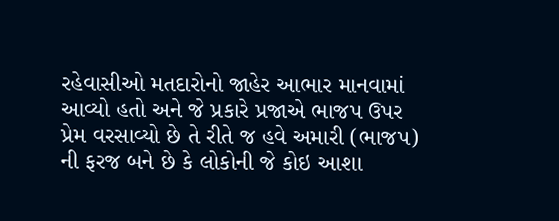રહેવાસીઓ મતદારોનો જાહેર આભાર માનવામાં આવ્યો હતો અને જે પ્રકારે પ્રજાએ ભાજપ ઉપર પ્રેમ વરસાવ્યો છે તે રીતે જ હવે અમારી (ભાજપ) ની ફરજ બને છે કે લોકોની જે કોઇ આશા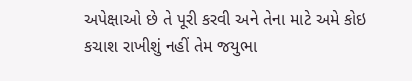અપેક્ષાઓ છે તે પૂરી કરવી અને તેના માટે અમે કોઇ કચાશ રાખીશું નહીં તેમ જયુભા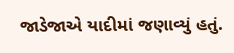જાડેજાએ યાદીમાં જણાવ્યું હતું.